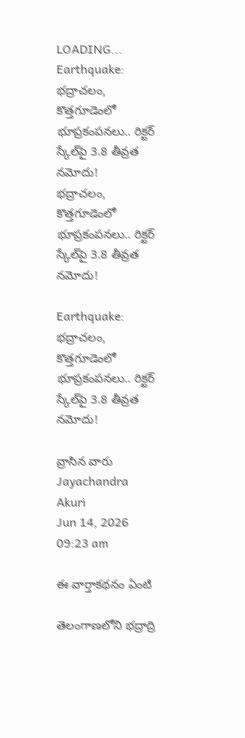LOADING...
Earthquake: భద్రాచలం, కొత్తగూడెంలో భూప్రకంపనలు.. రిక్టర్ స్కేల్‌పై 3.8 తీవ్రత నమోదు!
భద్రాచలం, కొత్తగూడెంలో భూప్రకంపనలు.. రిక్టర్ స్కేల్‌పై 3.8 తీవ్రత నమోదు!

Earthquake: భద్రాచలం, కొత్తగూడెంలో భూప్రకంపనలు.. రిక్టర్ స్కేల్‌పై 3.8 తీవ్రత నమోదు!

వ్రాసిన వారు Jayachandra Akuri
Jun 14, 2026
09:23 am

ఈ వార్తాకథనం ఏంటి

తెలంగాణలోని భద్రాద్రి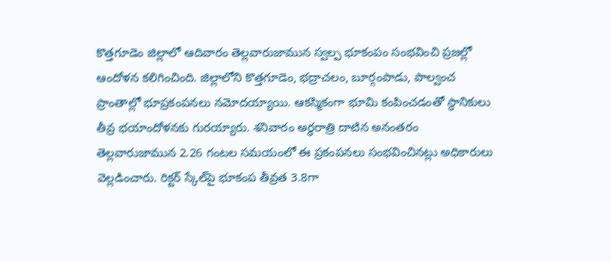కొత్తగూడెం జిల్లాలో ఆదివారం తెల్లవారుజామున స్వల్ప భూకంపం సంభవించి ప్రజల్లో ఆందోళన కలిగించింది. జిల్లాలోని కొత్తగూడెం, భద్రాచలం, బూర్గంపాడు, పాల్వంచ ప్రాంతాల్లో భూప్రకంపనలు నమోదయ్యాయి. ఆకస్మికంగా భూమి కంపించడంతో స్థానికులు తీవ్ర భయాందోళనకు గురయ్యారు. శనివారం అర్ధరాత్రి దాటిన అనంతరం తెల్లవారుజామున 2.26 గంటల సమయంలో ఈ ప్రకంపనలు సంభవించినట్లు అధికారులు వెల్లడించారు. రిక్టర్ స్కేల్‌పై భూకంప తీవ్రత 3.8గా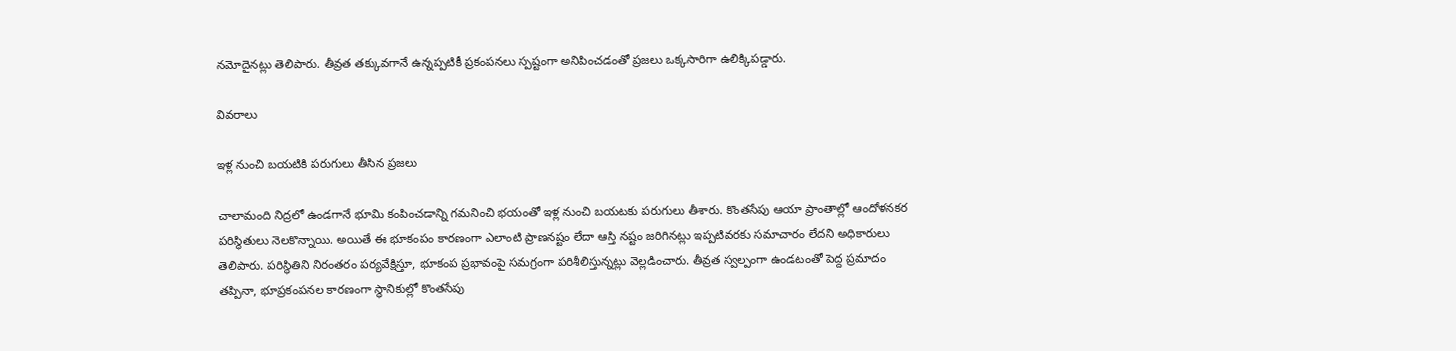నమోదైనట్లు తెలిపారు. తీవ్రత తక్కువగానే ఉన్నప్పటికీ ప్రకంపనలు స్పష్టంగా అనిపించడంతో ప్రజలు ఒక్కసారిగా ఉలిక్కిపడ్డారు.

వివరాలు

ఇళ్ల నుంచి బయటికి పరుగులు తీసిన ప్రజలు

చాలామంది నిద్రలో ఉండగానే భూమి కంపించడాన్ని గమనించి భయంతో ఇళ్ల నుంచి బయటకు పరుగులు తీశారు. కొంతసేపు ఆయా ప్రాంతాల్లో ఆందోళనకర పరిస్థితులు నెలకొన్నాయి. అయితే ఈ భూకంపం కారణంగా ఎలాంటి ప్రాణనష్టం లేదా ఆస్తి నష్టం జరిగినట్లు ఇప్పటివరకు సమాచారం లేదని అధికారులు తెలిపారు. పరిస్థితిని నిరంతరం పర్యవేక్షిస్తూ, భూకంప ప్రభావంపై సమగ్రంగా పరిశీలిస్తున్నట్లు వెల్లడించారు. తీవ్రత స్వల్పంగా ఉండటంతో పెద్ద ప్రమాదం తప్పినా, భూప్రకంపనల కారణంగా స్థానికుల్లో కొంతసేపు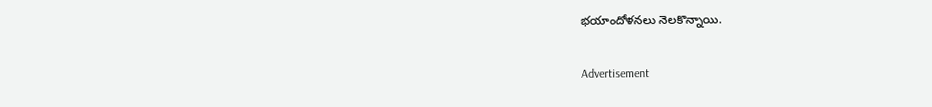భయాందోళనలు నెలకొన్నాయి.

Advertisement